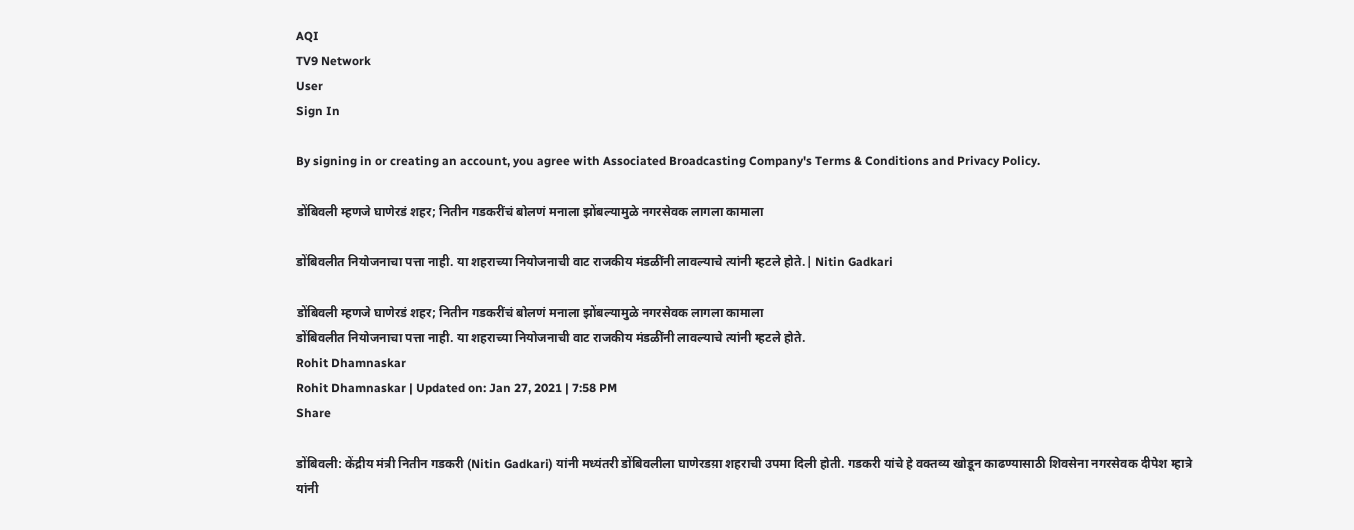AQI
TV9 Network
User
Sign In

By signing in or creating an account, you agree with Associated Broadcasting Company's Terms & Conditions and Privacy Policy.

डोंबिवली म्हणजे घाणेरडं शहर; नितीन गडकरींचं बोलणं मनाला झोंबल्यामुळे नगरसेवक लागला कामाला

डोंबिवलीत नियोजनाचा पत्ता नाही. या शहराच्या नियोजनाची वाट राजकीय मंडळींनी लावल्याचे त्यांनी म्हटले होते.| Nitin Gadkari

डोंबिवली म्हणजे घाणेरडं शहर; नितीन गडकरींचं बोलणं मनाला झोंबल्यामुळे नगरसेवक लागला कामाला
डोंबिवलीत नियोजनाचा पत्ता नाही. या शहराच्या नियोजनाची वाट राजकीय मंडळींनी लावल्याचे त्यांनी म्हटले होते.
Rohit Dhamnaskar
Rohit Dhamnaskar | Updated on: Jan 27, 2021 | 7:58 PM
Share

डोंबिवली: केंद्रीय मंत्री नितीन गडकरी (Nitin Gadkari) यांनी मध्यंतरी डोंबिवलीला घाणेरडय़ा शहराची उपमा दिली होती. गडकरी यांचे हे वक्तव्य खोडून काढण्यासाठी शिवसेना नगरसेवक दीपेश म्हात्रे यांनी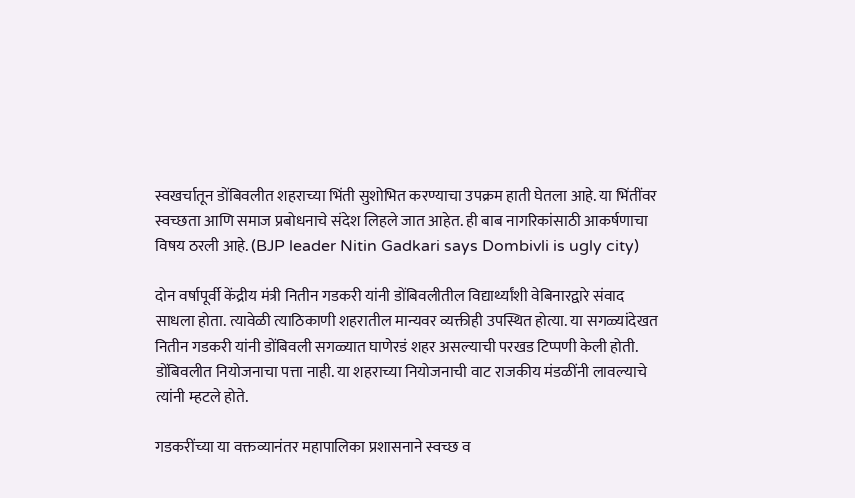स्वखर्चातून डोंबिवलीत शहराच्या भिंती सुशोभित करण्याचा उपक्रम हाती घेतला आहे. या भिंतींवर स्वच्छता आणि समाज प्रबोधनाचे संदेश लिहले जात आहेत. ही बाब नागरिकांसाठी आकर्षणाचा विषय ठरली आहे. (BJP leader Nitin Gadkari says Dombivli is ugly city)

दोन वर्षापूर्वी केंद्रीय मंत्री नितीन गडकरी यांनी डोंबिवलीतील विद्यार्थ्यांशी वेबिनारद्वारे संवाद साधला होता. त्यावेळी त्याठिकाणी शहरातील मान्यवर व्यक्तीही उपस्थित होत्या. या सगळ्यांदेखत नितीन गडकरी यांनी डोंबिवली सगळ्यात घाणेरडं शहर असल्याची परखड टिप्पणी केली होती. डोंबिवलीत नियोजनाचा पत्ता नाही. या शहराच्या नियोजनाची वाट राजकीय मंडळींनी लावल्याचे त्यांनी म्हटले होते.

गडकरींच्या या वक्तव्यानंतर महापालिका प्रशासनाने स्वच्छ व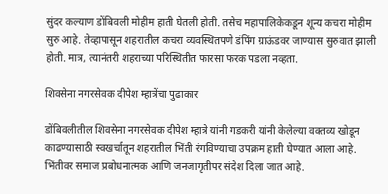सुंदर कल्याण डोंबिवली मोहीम हाती घेतली होती. तसेच महापालिकेकडून शून्य कचरा मोहीम सुरु आहे. तेव्हापासून शहरातील कचरा व्यवस्थितपणे डंपिंग ग्राऊंडवर जाण्यास सुरुवात झाली होती. मात्र, त्यानंतरी शहराच्या परिस्थितीत फारसा फरक पडला नव्हता.

शिवसेना नगरसेवक दीपेश म्हात्रेंचा पुढाकार

डोंबिवलीतील शिवसेना नगरसेवक दीपेश म्हात्रे यांनी गडकरी यांनी केलेल्या वक्तव्य खोडून काढण्यासाठी स्वखर्चातून शहरातील भिंती रंगविण्याचा उपक्रम हाती घेण्यात आला आहे. भिंतीवर समाज प्रबोधनात्मक आणि जनजागृतीपर संदेश दिला जात आहे.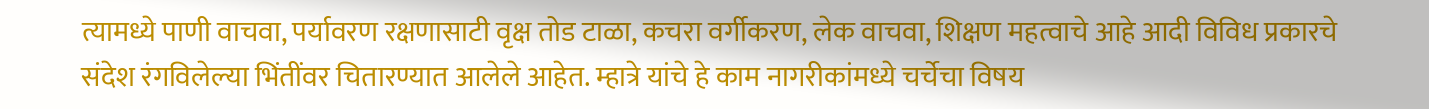त्यामध्ये पाणी वाचवा, पर्यावरण रक्षणासाटी वृक्ष तोड टाळा, कचरा वर्गीकरण, लेक वाचवा, शिक्षण महत्वाचे आहे आदी विविध प्रकारचे संदेश रंगविलेल्या भिंतींवर चितारण्यात आलेले आहेत. म्हात्रे यांचे हे काम नागरीकांमध्ये चर्चेचा विषय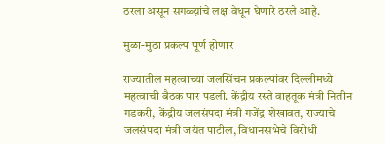ठरला असून सगळ्य़ांचे लक्ष वेधून घेणारे ठरले आहे.

मुळा-मुठा प्रकल्प पूर्ण होणार

राज्यातील महत्वाच्या जलसिंचन प्रकल्पांवर दिल्लीमध्ये महत्वाची बैठक पार पडली. केंद्रीय रस्ते वाहतूक मंत्री नितीन गडकरी, केंद्रीय जलसंपदा मंत्री गजेंद्र शेखावत, राज्याचे जलसंपदा मंत्री जयंत पाटील, विधानसभेचे विरोधी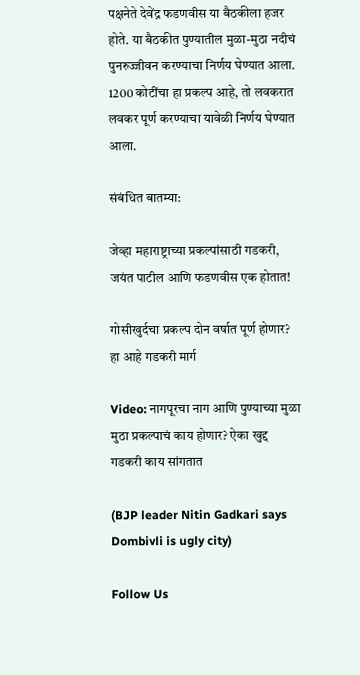पक्षनेते देवेंद्र फडणवीस या बैठकीला हजर होते. या बैठकीत पुण्यातील मुळा-मुठा नदीचं पुनरुज्जीवन करण्याचा निर्णय घेण्यात आला. 1200 कोटींचा हा प्रकल्प आहे, तो लवकरात लवकर पूर्ण करण्याचा यावेळी निर्णय घेण्यात आला.

संबंधित बातम्या:

जेव्हा महाराष्ट्राच्या प्रकल्पांसाठी गडकरी, जयंत पाटील आणि फडणवीस एक होतात!

गोसीखुर्दचा प्रकल्प दोन वर्षात पूर्ण होणार? हा आहे गडकरी मार्ग

Video: नागपूरचा नाग आणि पुण्याच्या मुळा मुठा प्रकल्पाचं काय होणार? ऐका खुद्द गडकरी काय सांगतात

(BJP leader Nitin Gadkari says Dombivli is ugly city)

Follow Us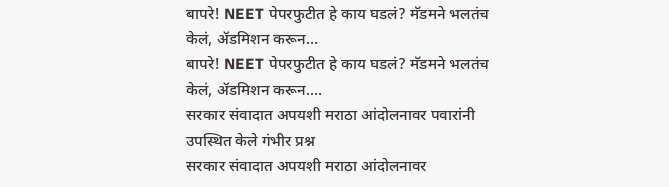बापरे! NEET पेपरफुटीत हे काय घडलं? मॅडमने भलतंच केलं, ॲडमिशन करून...
बापरे! NEET पेपरफुटीत हे काय घडलं? मॅडमने भलतंच केलं, ॲडमिशन करून....
सरकार संवादात अपयशी मराठा आंदोलनावर पवारांनी उपस्थित केले गंभीर प्रश्न
सरकार संवादात अपयशी मराठा आंदोलनावर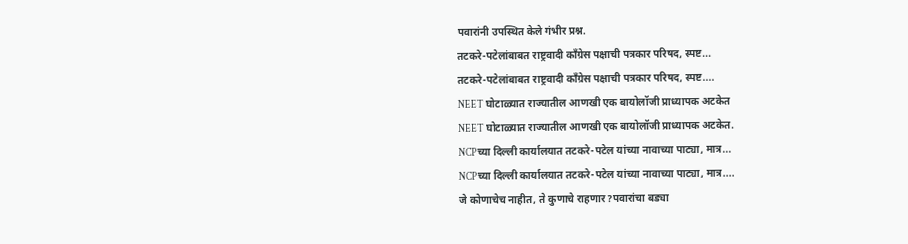पवारांनी उपस्थित केले गंभीर प्रश्न.
तटकरे-पटेलांबाबत राष्ट्रवादी कॉंग्रेस पक्षाची पत्रकार परिषद, स्पष्ट...
तटकरे-पटेलांबाबत राष्ट्रवादी कॉंग्रेस पक्षाची पत्रकार परिषद, स्पष्ट....
NEET घोटाळ्यात राज्यातील आणखी एक बायोलॉजी प्राध्यापक अटकेत
NEET घोटाळ्यात राज्यातील आणखी एक बायोलॉजी प्राध्यापक अटकेत.
NCPच्या दिल्ली कार्यालयात तटकरे-पटेल यांच्या नावाच्या पाट्या, मात्र...
NCPच्या दिल्ली कार्यालयात तटकरे-पटेल यांच्या नावाच्या पाट्या, मात्र....
जे कोणाचेच नाहीत, ते कुणाचे राहणार?पवारांचा बड्या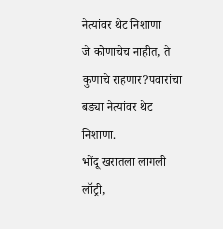नेत्यांवर थेट निशाणा
जे कोणाचेच नाहीत, ते कुणाचे राहणार?पवारांचा बड्या नेत्यांवर थेट निशाणा.
भोंदू खरातला लागली लॉट्री,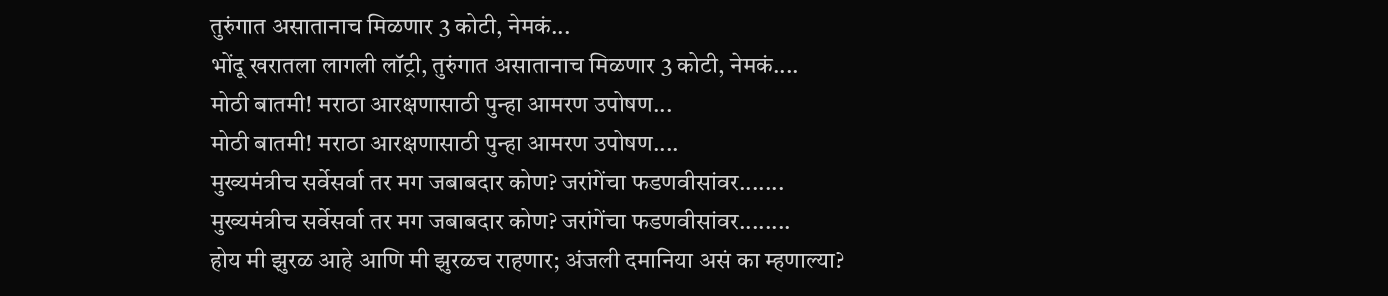तुरुंगात असातानाच मिळणार 3 कोटी, नेमकं...
भोंदू खरातला लागली लॉट्री, तुरुंगात असातानाच मिळणार 3 कोटी, नेमकं....
मोठी बातमी! मराठा आरक्षणासाठी पुन्हा आमरण उपोषण...
मोठी बातमी! मराठा आरक्षणासाठी पुन्हा आमरण उपोषण....
मुख्यमंत्रीच सर्वेसर्वा तर मग जबाबदार कोण? जरांगेंचा फडणवीसांवर.......
मुख्यमंत्रीच सर्वेसर्वा तर मग जबाबदार कोण? जरांगेंचा फडणवीसांवर........
होय मी झुरळ आहे आणि मी झुरळच राहणार; अंजली दमानिया असं का म्हणाल्या?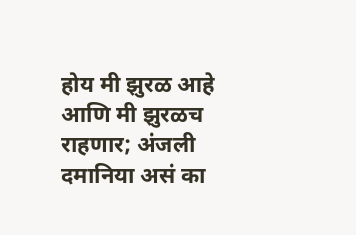होय मी झुरळ आहे आणि मी झुरळच राहणार; अंजली दमानिया असं का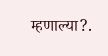म्हणाल्या?.